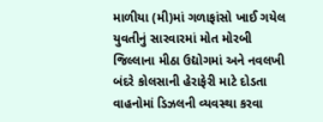માળીયા (મી)માં ગળાફાંસો ખાઈ ગયેલ યુવતીનું સારવારમાં મોત મોરબી જિલ્લાના મીઠા ઉદ્યોગમાં અને નવલખી બંદરે કોલસાની હેરાફેરી માટે દોડતા વાહનોમાં ડિઝલની વ્યવસ્થા કરવા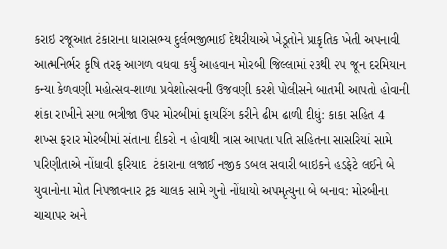કરાઇ રજૂઆત ટંકારાના ધારાસભ્ય દુર્લભજીભાઈ દેથરીયાએ ખેડૂતોને પ્રાકૃતિક ખેતી અપનાવી આત્મનિર્ભર કૃષિ તરફ આગળ વધવા કર્યું આહવાન મોરબી જિલ્લામાં ૨૩થી ૨૫ જૂન દરમિયાન કન્યા કેળવણી મહોત્સવ-શાળા પ્રવેશોત્સવની ઉજવણી કરશે પોલીસને બાતમી આપતો હોવાની શંકા રાખીને સગા ભત્રીજા ઉપર મોરબીમાં ફાયરિંગ કરીને ઢીમ ઢાળી દીધું: કાકા સહિત 4 શખ્સ ફરાર મોરબીમાં સંતાના દીકરો ન હોવાથી ત્રાસ આપતા પતિ સહિતના સાસરિયાં સામે પરિણીતાએ નોંધાવી ફરિયાદ  ટંકારાના લજાઈ નજીક ડબલ સવારી બાઇકને હડફેટે લઈને બે યુવાનોના મોત નિપજાવનાર ટ્રક ચાલક સામે ગુનો નોંધાયો અપમૃત્યુના બે બનાવ: મોરબીના ચાચાપર અને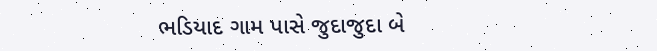ભડિયાદ ગામ પાસે જુદાજુદા બે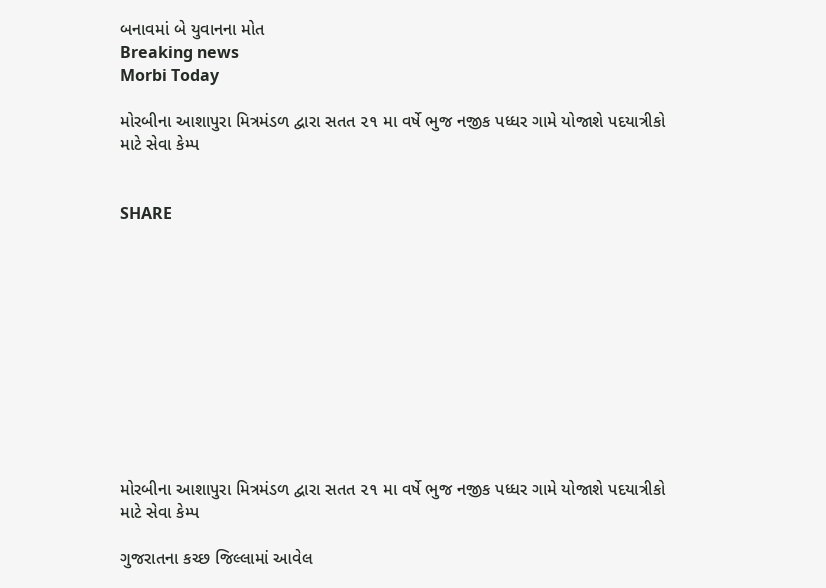બનાવમાં બે યુવાનના મોત
Breaking news
Morbi Today

મોરબીના આશાપુરા મિત્રમંડળ દ્વારા સતત ૨૧ મા વર્ષે ભુજ નજીક પધ્ધર ગામે યોજાશે પદયાત્રીકો માટે સેવા કેમ્પ


SHARE











મોરબીના આશાપુરા મિત્રમંડળ દ્વારા સતત ૨૧ મા વર્ષે ભુજ નજીક પધ્ધર ગામે યોજાશે પદયાત્રીકો માટે સેવા કેમ્પ

ગુજરાતના કચ્છ જિલ્લામાં આવેલ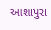આશાપુરા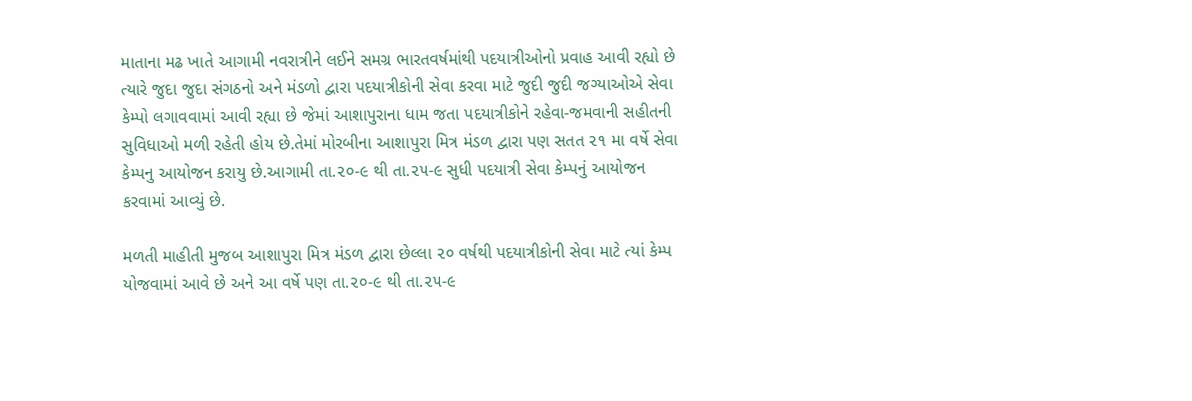માતાના મઢ ખાતે આગામી નવરાત્રીને લઈને સમગ્ર ભારતવર્ષમાંથી પદયાત્રીઓનો પ્રવાહ આવી રહ્યો છે ત્યારે જુદા જુદા સંગઠનો અને મંડળો દ્વારા પદયાત્રીકોની સેવા કરવા માટે જુદી જુદી જગ્યાઓએ સેવા કેમ્પો લગાવવામાં આવી રહ્યા છે જેમાં આશાપુરાના ધામ જતા પદયાત્રીકોને રહેવા-જમવાની સહીતની સુવિધાઓ મળી રહેતી હોય છે.તેમાં મોરબીના આશાપુરા મિત્ર મંડળ દ્વારા પણ સતત ૨૧ મા વર્ષે સેવા કેમ્પનુ આયોજન કરાયુ છે.આગામી તા.૨૦-૯ થી તા.૨૫-૯ સુધી પદયાત્રી સેવા કેમ્પનું આયોજન કરવામાં આવ્યું છે.

મળતી માહીતી મુજબ આશાપુરા મિત્ર મંડળ દ્વારા છેલ્લા ૨૦ વર્ષથી પદયાત્રીકોની સેવા માટે ત્યાં કેમ્પ યોજવામાં આવે છે અને આ વર્ષે પણ તા.૨૦-૯ થી તા.૨૫-૯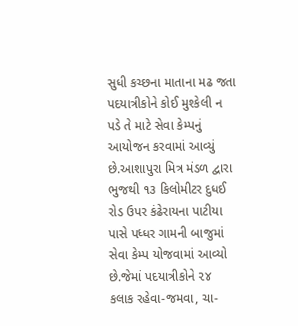સુધી કચ્છના માતાના મઢ જતા પદયાત્રીકોને કોઈ મુશ્કેલી ન પડે તે માટે સેવા કેમ્પનું આયોજન કરવામાં આવ્યું છે.આશાપુરા મિત્ર મંડળ દ્વારા ભુજથી ૧૩ કિલોમીટર દુધઈ રોડ ઉપર કંઢેરાયના પાટીયા પાસે પધ્ધર ગામની બાજુમાં સેવા કેમ્પ યોજવામાં આવ્યો છે.જેમાં પદયાત્રીકોને ૨૪ કલાક રહેવા-જમવા, ચા-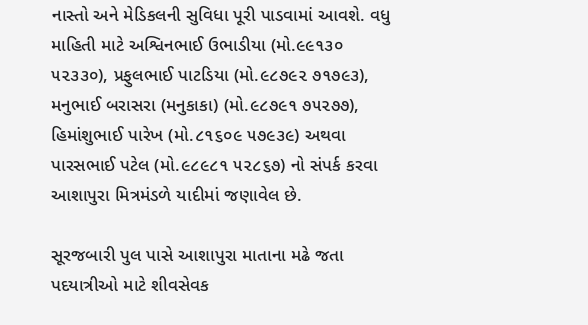નાસ્તો અને મેડિકલની સુવિધા પૂરી પાડવામાં આવશે. વધુ માહિતી માટે અશ્વિનભાઈ ઉભાડીયા (મો.૯૯૧૩૦ ૫૨૩૩૦), પ્રફુલભાઈ પાટડિયા (મો.૯૮૭૯૨ ૭૧૭૯૩), મનુભાઈ બરાસરા (મનુકાકા) (મો.૯૮૭૯૧ ૭૫૨૭૭), હિમાંશુભાઈ પારેખ (મો.૮૧૬૦૯ ૫૭૯૩૯) અથવા પારસભાઈ પટેલ (મો.૯૮૯૮૧ ૫૨૮૬૭) નો સંપર્ક કરવા આશાપુરા મિત્રમંડળે યાદીમાં જણાવેલ છે.

સૂરજબારી પુલ પાસે આશાપુરા માતાના મઢે જતા પદયાત્રીઓ માટે શીવસેવક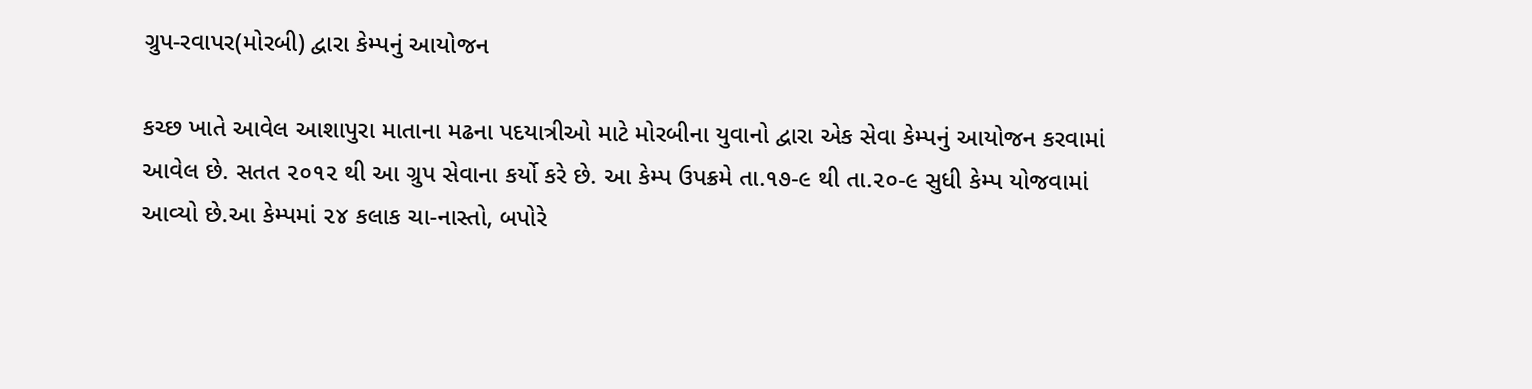ગ્રુપ-રવાપર(મોરબી) દ્વારા કેમ્પનું આયોજન

કચ્છ ખાતે આવેલ આશાપુરા માતાના મઢના પદયાત્રીઓ માટે મોરબીના યુવાનો દ્વારા એક સેવા કેમ્પનું આયોજન કરવામાં આવેલ છે. સતત ૨૦૧૨ થી આ ગ્રુપ સેવાના કર્યો કરે છે. આ કેમ્પ ઉપક્રમે તા.૧૭-૯ થી તા.૨૦-૯ સુધી કેમ્પ યોજવામાં આવ્યો છે.આ કેમ્પમાં ૨૪ કલાક ચા-નાસ્તો, બપોરે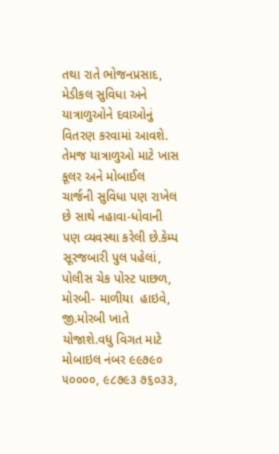તથા રાતે ભોજનપ્રસાદ, મેડીકલ સુવિધા અને યાત્રાળુઓને દવાઓનું વિતરણ કરવામાં આવશે. તેમજ યાત્રાળુઓ માટે ખાસ કૂલર અને મોબાઈલ ચાર્જની સુવિધા પણ રાખેલ છે સાથે નહાવા-ધોવાની પણ વ્યવસ્થા કરેલી છે.કેમ્પ સૂરજબારી પુલ પહેલાં, પોલીસ ચેક પોસ્ટ પાછળ, મોરબી- માળીયા  હાઇવે, જી.મોરબી ખાતે યોજાશે.વધુ વિગત માટે મોબાઇલ નંબર ૯૯૭૯૦ ૫૦૦૦૦, ૯૮૭૯૩ ૭૬૦૩૩,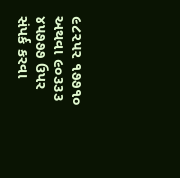૯૮૨૫૨ ૧૭૭૧૦ અથવા ૯૦૩૩૩ ૪૫૭૭૭ ઉપર સંપર્ક કરવા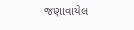જણાવાયેલ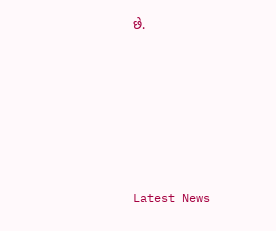છે.






Latest News